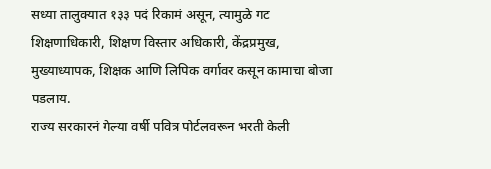सध्या तालुक्यात १३३ पदं रिकामं असून, त्यामुळे गट शिक्षणाधिकारी, शिक्षण विस्तार अधिकारी, केंद्रप्रमुख, मुख्याध्यापक, शिक्षक आणि लिपिक वर्गावर कसून कामाचा बोजा पडलाय.
राज्य सरकारनं गेल्या वर्षी पवित्र पोर्टलवरून भरती केली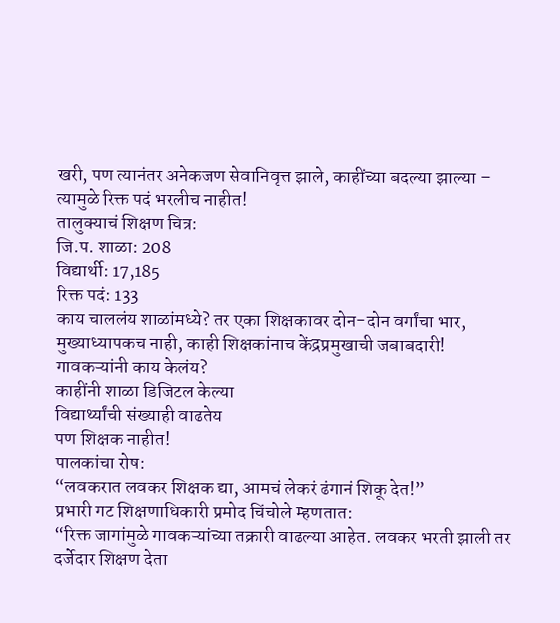खरी, पण त्यानंतर अनेकजण सेवानिवृत्त झाले, काहींच्या बदल्या झाल्या – त्यामुळे रिक्त पदं भरलीच नाहीत!
तालुक्याचं शिक्षण चित्र:
जि.प. शाळा: 208
विद्यार्थी: 17,185
रिक्त पदं: 133
काय चाललंय शाळांमध्ये? तर एका शिक्षकावर दोन-दोन वर्गांचा भार, मुख्याध्यापकच नाही, काही शिक्षकांनाच केंद्रप्रमुखाची जबाबदारी!
गावकऱ्यांनी काय केलंय?
काहींनी शाळा डिजिटल केल्या
विद्यार्थ्यांची संख्याही वाढतेय
पण शिक्षक नाहीत!
पालकांचा रोष:
“लवकरात लवकर शिक्षक द्या, आमचं लेकरं ढंगानं शिकू देत!”
प्रभारी गट शिक्षणाधिकारी प्रमोद चिंचोले म्हणतात:
“रिक्त जागांमुळे गावकऱ्यांच्या तक्रारी वाढल्या आहेत. लवकर भरती झाली तर दर्जेदार शिक्षण देता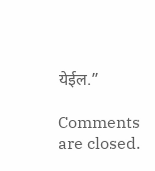येईल.”

Comments are closed.